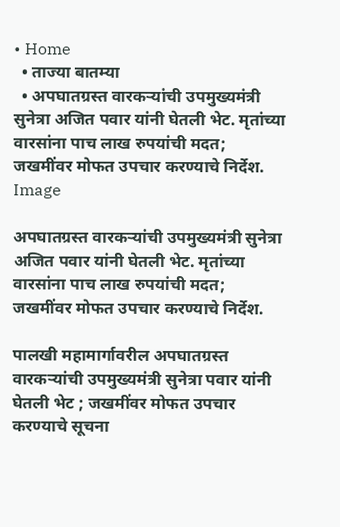• Home
  • ताज्या बातम्या
  • अपघातग्रस्त वारकऱ्यांची उपमुख्यमंत्री सुनेत्रा अजित पवार यांनी घेतली भेट. मृतांच्या वारसांना पाच लाख रुपयांची मदत; जखमींवर मोफत उपचार करण्याचे निर्देश.
Image

अपघातग्रस्त वारकऱ्यांची उपमुख्यमंत्री सुनेत्रा अजित पवार यांनी घेतली भेट. मृतांच्या वारसांना पाच लाख रुपयांची मदत; जखमींवर मोफत उपचार करण्याचे निर्देश.

पालखी महामार्गावरील अपघातग्रस्त वारकऱ्यांची उपमुख्यमंत्री सुनेत्रा पवार यांनी घेतली भेट ; जखमींवर मोफत उपचार करण्याचे सूचना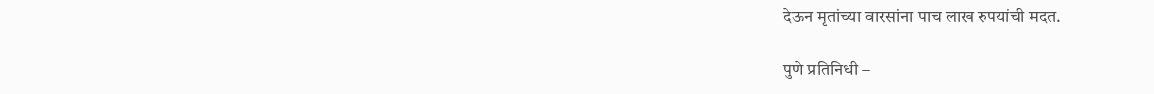देऊन मृतांच्या वारसांना पाच लाख रुपयांची मदत.

पुणे प्रतिनिधी –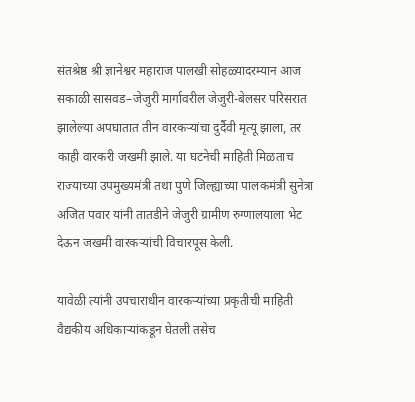संतश्रेष्ठ श्री ज्ञानेश्वर महाराज पालखी सोहळ्यादरम्यान आज सकाळी सासवड–जेजुरी मार्गावरील जेजुरी-बेलसर परिसरात झालेल्या अपघातात तीन वारकऱ्यांचा दुर्दैवी मृत्यू झाला, तर काही वारकरी जखमी झाले. या घटनेची माहिती मिळताच राज्याच्या उपमुख्यमंत्री तथा पुणे जिल्ह्याच्या पालकमंत्री सुनेत्रा अजित पवार यांनी तातडीने जेजुरी ग्रामीण रुग्णालयाला भेट देऊन जखमी वारकऱ्यांची विचारपूस केली.

यावेळी त्यांनी उपचाराधीन वारकऱ्यांच्या प्रकृतीची माहिती वैद्यकीय अधिकाऱ्यांकडून घेतली तसेच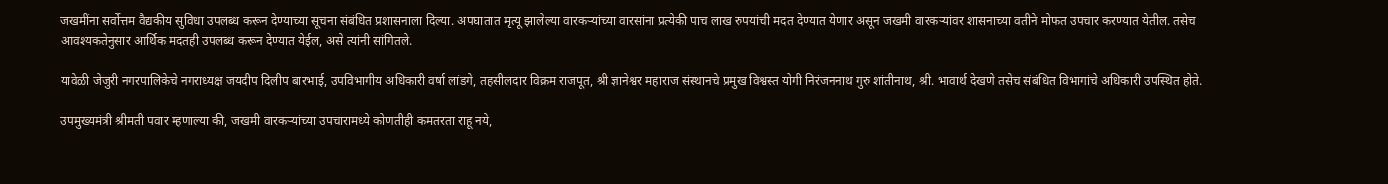जखमींना सर्वोत्तम वैद्यकीय सुविधा उपलब्ध करून देण्याच्या सूचना संबंधित प्रशासनाला दिल्या. अपघातात मृत्यू झालेल्या वारकऱ्यांच्या वारसांना प्रत्येकी पाच लाख रुपयांची मदत देण्यात येणार असून जखमी वारकऱ्यांवर शासनाच्या वतीने मोफत उपचार करण्यात येतील. तसेच आवश्यकतेनुसार आर्थिक मदतही उपलब्ध करून देण्यात येईल, असे त्यांनी सांगितले.

यावेळी जेजुरी नगरपालिकेचे नगराध्यक्ष जयदीप दिलीप बारभाई, उपविभागीय अधिकारी वर्षा लांडगे, तहसीलदार विक्रम राजपूत, श्री ज्ञानेश्वर महाराज संस्थानचे प्रमुख विश्वस्त योगी निरंजननाथ गुरु शांतीनाथ, श्री. भावार्थ देखणे तसेच संबंधित विभागांचे अधिकारी उपस्थित होते.

उपमुख्यमंत्री श्रीमती पवार म्हणाल्या की, जखमी वारकऱ्यांच्या उपचारामध्ये कोणतीही कमतरता राहू नये,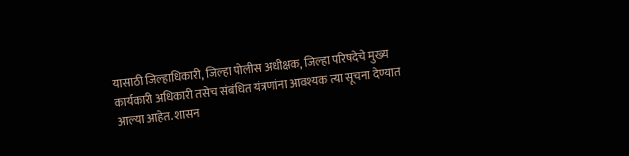यासाठी जिल्हाधिकारी, जिल्हा पोलीस अधीक्षक, जिल्हा परिषदेचे मुख्य कार्यकारी अधिकारी तसेच संबंधित यंत्रणांना आवश्यक त्या सूचना देण्यात आल्या आहेत. शासन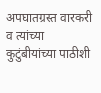अपघातग्रस्त वारकरी व त्यांच्या कुटुंबीयांच्या पाठीशी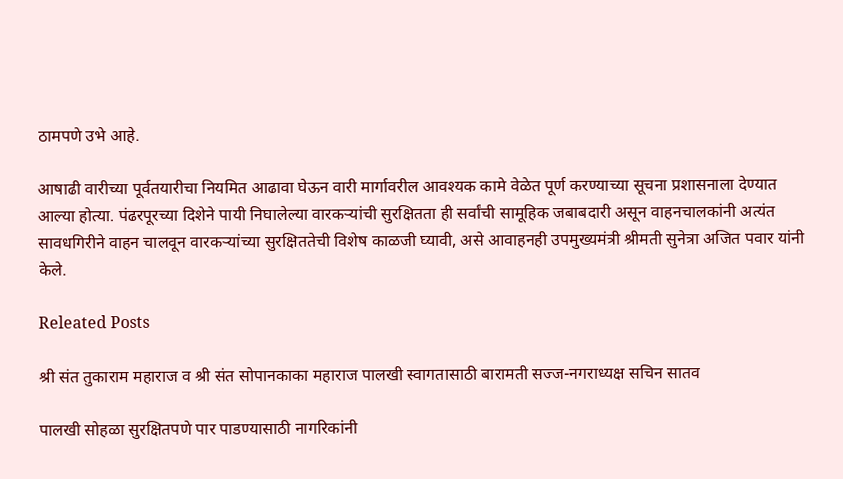ठामपणे उभे आहे.

आषाढी वारीच्या पूर्वतयारीचा नियमित आढावा घेऊन वारी मार्गावरील आवश्यक कामे वेळेत पूर्ण करण्याच्या सूचना प्रशासनाला देण्यात आल्या होत्या. पंढरपूरच्या दिशेने पायी निघालेल्या वारकऱ्यांची सुरक्षितता ही सर्वांची सामूहिक जबाबदारी असून वाहनचालकांनी अत्यंत सावधगिरीने वाहन चालवून वारकऱ्यांच्या सुरक्षिततेची विशेष काळजी घ्यावी, असे आवाहनही उपमुख्यमंत्री श्रीमती सुनेत्रा अजित पवार यांनी केले.

Releated Posts

श्री संत तुकाराम महाराज व श्री संत सोपानकाका महाराज पालखी स्वागतासाठी बारामती सज्ज-नगराध्यक्ष सचिन सातव

पालखी सोहळा सुरक्षितपणे पार पाडण्यासाठी नागरिकांनी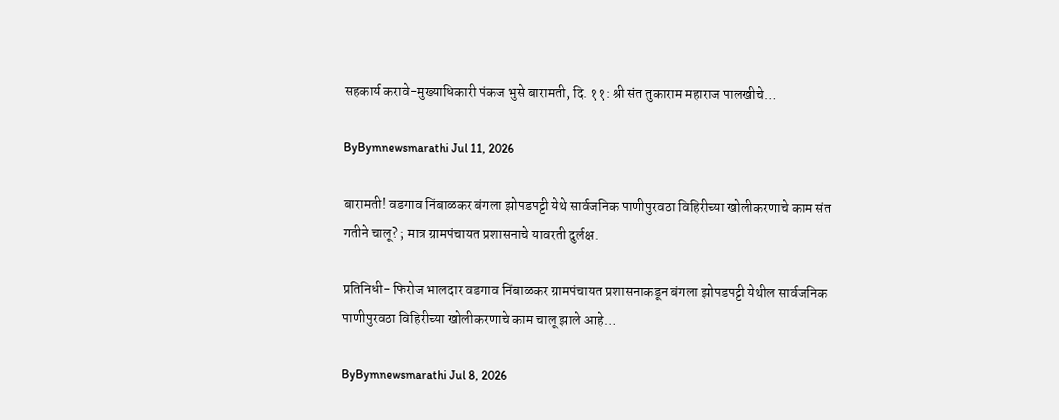सहकार्य करावे-मुख्याधिकारी पंकज भुसे बारामती, दि. ११: श्री संत तुकाराम महाराज पालखीचे…

ByBymnewsmarathi Jul 11, 2026

बारामती! वडगाव निंबाळकर बंगला झोपडपट्टी येथे सार्वजनिक पाणीपुरवठा विहिरीच्या खोलीकरणाचे काम संत गतीने चालू? ; मात्र ग्रामपंचायत प्रशासनाचे यावरती दुर्लक्ष.

प्रतिनिधी- फिरोज भालदार वडगाव निंबाळकर ग्रामपंचायत प्रशासनाकडून बंगला झोपडपट्टी येथील सार्वजनिक पाणीपुरवठा विहिरीच्या खोलीकरणाचे काम चालू झाले आहे…

ByBymnewsmarathi Jul 8, 2026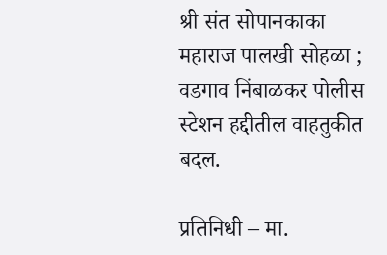श्री संत सोपानकाका महाराज पालखी सोहळा ; वडगाव निंबाळकर पोलीस स्टेशन हद्दीतील वाहतुकीत बदल.

प्रतिनिधी – मा.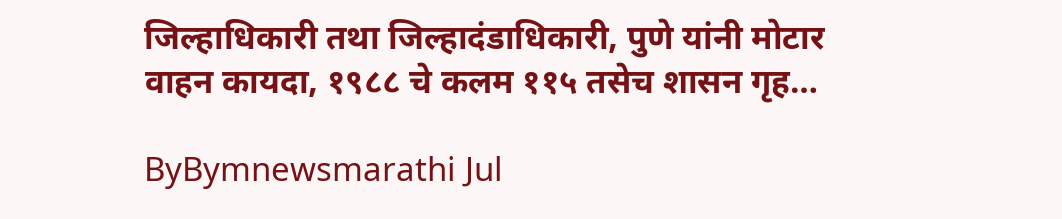जिल्हाधिकारी तथा जिल्हादंडाधिकारी, पुणे यांनी मोटार वाहन कायदा, १९८८ चे कलम ११५ तसेच शासन गृह…

ByBymnewsmarathi Jul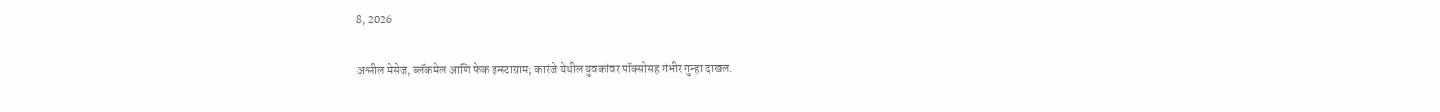8, 2026

अश्लील मेसेज, ब्लॅकमेल आणि फेक इन्स्टाग्राम; कारंजे येथील युवकांवर पॉक्सोसह गंभीर गुन्हा दाखल.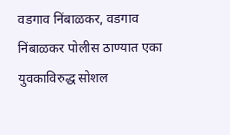वडगाव निंबाळकर, वडगाव निंबाळकर पोलीस ठाण्यात एका युवकाविरुद्ध सोशल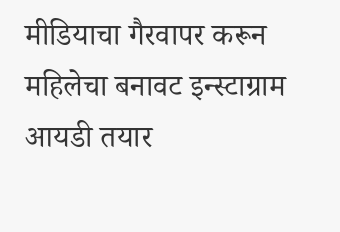मीडियाचा गैरवापर करून महिलेचा बनावट इन्स्टाग्राम आयडी तयार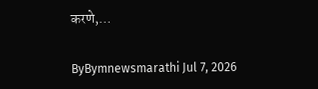करणे,…

ByBymnewsmarathi Jul 7, 2026